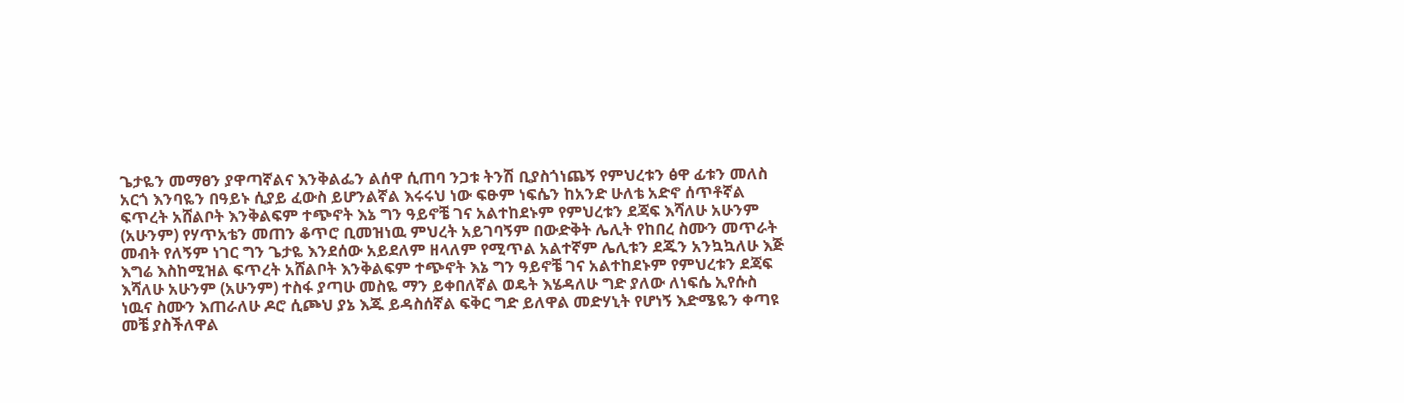ጌታዬን መማፀን ያዋጣኛልና እንቅልፌን ልሰዋ ሲጠባ ንጋቱ ትንሽ ቢያስጎነጨኝ የምህረቱን ፅዋ ፊቱን መለስ አርጎ እንባዬን በዓይኑ ሲያይ ፈውስ ይሆንልኛል እሩሩህ ነው ፍፁም ነፍሴን ከአንድ ሁለቴ አድኖ ሰጥቶኛል ፍጥረት አሸልቦት እንቅልፍም ተጭኖት እኔ ግን ዓይኖቼ ገና አልተከደኑም የምህረቱን ደጃፍ እሻለሁ አሁንም (አሁንም) የሃጥአቴን መጠን ቆጥሮ ቢመዝነዉ ምህረት አይገባኝም በውድቅት ሌሊት የከበረ ስሙን መጥራት መብት የለኝም ነገር ግን ጌታዬ እንደሰው አይደለም ዘላለም የሚጥል አልተኛም ሌሊቱን ደጁን አንኳኳለሁ እጅ እግሬ እስከሚዝል ፍጥረት አሸልቦት እንቅልፍም ተጭኖት እኔ ግን ዓይኖቼ ገና አልተከደኑም የምህረቱን ደጃፍ እሻለሁ አሁንም (አሁንም) ተስፋ ያጣሁ መስዬ ማን ይቀበለኛል ወዴት እሄዳለሁ ግድ ያለው ለነፍሴ ኢየሱስ ነዉና ስሙን እጠራለሁ ዶሮ ሲጮህ ያኔ እጁ ይዳስሰኛል ፍቅር ግድ ይለዋል መድሃኒት የሆነኝ እድሜዬን ቀጣዩ መቼ ያስችለዋል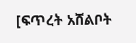[ፍጥረት አሸልቦት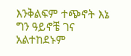እንቅልፍም ተጭኖት እኔ ግን ዓይኖቼ ገና አልተከደኑም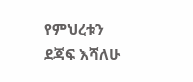የምህረቱን ደጃፍ እሻለሁ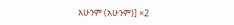አሁንም (አሁንም)] ×2